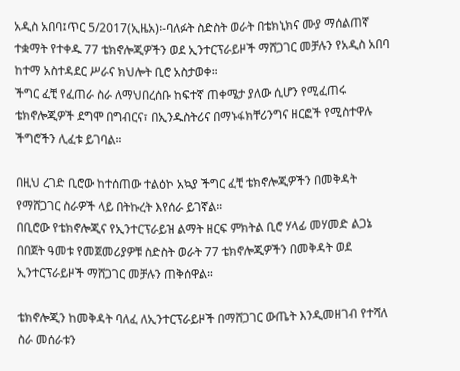አዲስ አበባ፤ጥር 5/2017(ኢዜአ)፡-ባለፉት ስድስት ወራት በቴክኒክና ሙያ ማሰልጠኛ ተቋማት የተቀዱ 77 ቴክኖሎጂዎችን ወደ ኢንተርፕራይዞች ማሸጋገር መቻሉን የአዲስ አበባ ከተማ አስተዳደር ሥራና ክህሎት ቢሮ አስታወቀ።
ችግር ፈቺ የፈጠራ ስራ ለማህበረሰቡ ከፍተኛ ጠቀሜታ ያለው ሲሆን የሚፈጠሩ ቴክኖሎጂዎች ደግሞ በግብርና፣ በኢንዱስትሪና በማኑፋክቸሪንግና ዘርፎች የሚስተዋሉ ችግሮችን ሊፈቱ ይገባል።

በዚህ ረገድ ቢሮው ከተሰጠው ተልዕኮ አኳያ ችግር ፈቺ ቴክኖሎጂዎችን በመቅዳት የማሸጋገር ስራዎች ላይ በትኩረት እየሰራ ይገኛል።
በቢሮው የቴክኖሎጂና የኢንተርፕራይዝ ልማት ዘርፍ ምክትል ቢሮ ሃላፊ መሃመድ ልጋኔ በበጀት ዓመቱ የመጀመሪያዎቹ ስድስት ወራት 77 ቴክኖሎጂዎችን በመቅዳት ወደ ኢንተርፕራይዞች ማሸጋገር መቻሉን ጠቅሰዋል።

ቴክኖሎጂን ከመቅዳት ባለፈ ለኢንተርፕራይዞች በማሸጋገር ውጤት እንዲመዘገብ የተሻለ ስራ መሰራቱን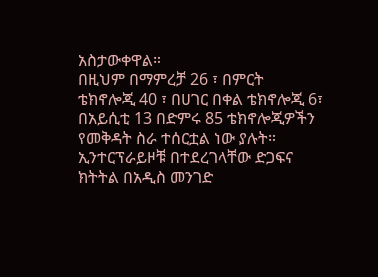አስታውቀዋል።
በዚህም በማምረቻ 26 ፣ በምርት ቴክኖሎጂ 40 ፣ በሀገር በቀል ቴክኖሎጂ 6፣ በአይሲቲ 13 በድምሩ 85 ቴክኖሎጂዎችን የመቅዳት ስራ ተሰርቷል ነው ያሉት።
ኢንተርፕራይዞቹ በተደረገላቸው ድጋፍና ክትትል በአዲስ መንገድ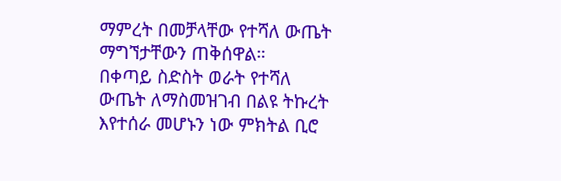ማምረት በመቻላቸው የተሻለ ውጤት ማግኘታቸውን ጠቅሰዋል።
በቀጣይ ስድስት ወራት የተሻለ ውጤት ለማስመዝገብ በልዩ ትኩረት እየተሰራ መሆኑን ነው ምክትል ቢሮ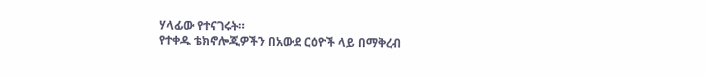ሃላፊው የተናገሩት።
የተቀዱ ቴክኖሎጂዎችን በአውደ ርዕዮች ላይ በማቅረብ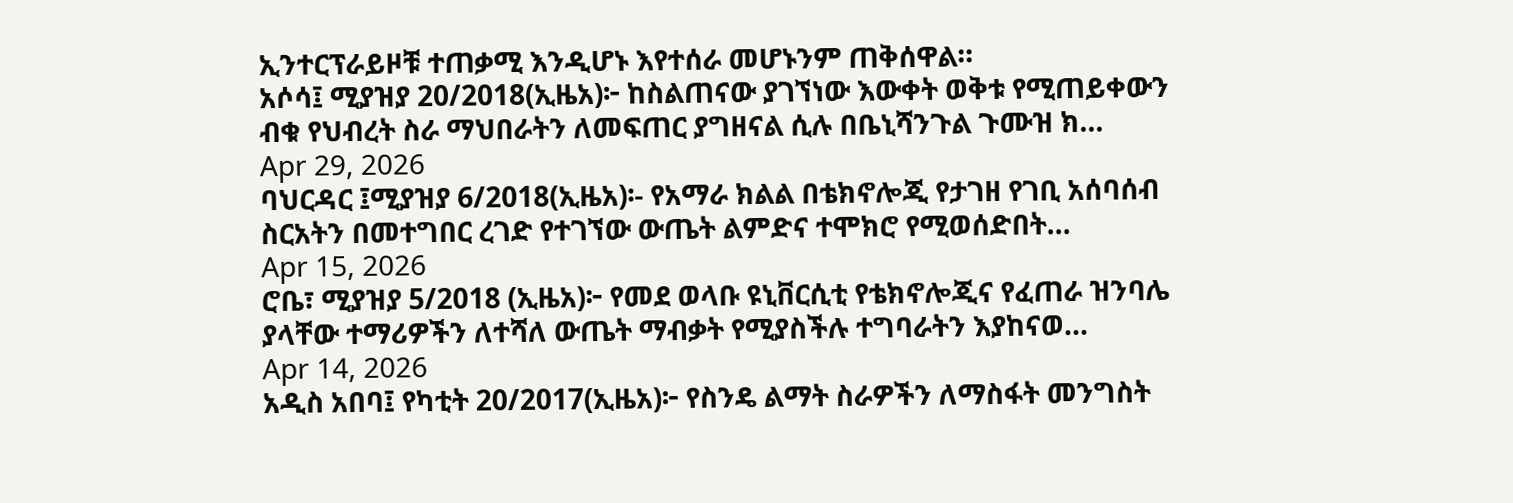ኢንተርፕራይዞቹ ተጠቃሚ እንዲሆኑ እየተሰራ መሆኑንም ጠቅሰዋል።
አሶሳ፤ ሚያዝያ 20/2018(ኢዜአ)፦ ከስልጠናው ያገኘነው እውቀት ወቅቱ የሚጠይቀውን ብቁ የህብረት ስራ ማህበራትን ለመፍጠር ያግዘናል ሲሉ በቤኒሻንጉል ጉሙዝ ክ...
Apr 29, 2026
ባህርዳር ፤ሚያዝያ 6/2018(ኢዜአ)፡- የአማራ ክልል በቴክኖሎጂ የታገዘ የገቢ አሰባሰብ ስርአትን በመተግበር ረገድ የተገኘው ውጤት ልምድና ተሞክሮ የሚወሰድበት...
Apr 15, 2026
ሮቤ፣ ሚያዝያ 5/2018 (ኢዜአ)፦ የመደ ወላቡ ዩኒቨርሲቲ የቴክኖሎጂና የፈጠራ ዝንባሌ ያላቸው ተማሪዎችን ለተሻለ ውጤት ማብቃት የሚያስችሉ ተግባራትን እያከናወ...
Apr 14, 2026
አዲስ አበባ፤ የካቲት 20/2017(ኢዜአ)፦ የስንዴ ልማት ስራዎችን ለማስፋት መንግስት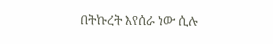በትኩረት እየሰራ ነው ሲሉ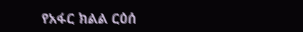የአፋር ክልል ርዕሰ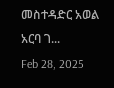መስተዳድር አወል አርባ ገ...
Feb 28, 2025